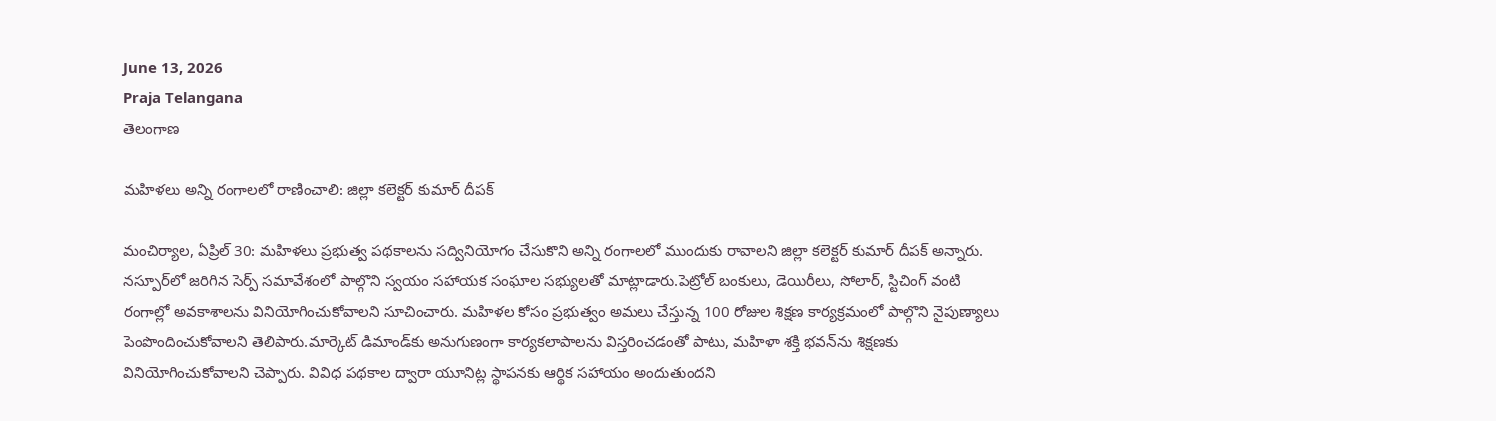June 13, 2026
Praja Telangana
తెలంగాణ

మహిళలు అన్ని రంగాలలో రాణించాలి: జిల్లా కలెక్టర్ కుమార్ దీపక్

మంచిర్యాల, ఏప్రిల్ 30: మహిళలు ప్రభుత్వ పథకాలను సద్వినియోగం చేసుకొని అన్ని రంగాలలో ముందుకు రావాలని జిల్లా కలెక్టర్ కుమార్ దీపక్ అన్నారు. నస్పూర్‌లో జరిగిన సెర్ప్ సమావేశంలో పాల్గొని స్వయం సహాయక సంఘాల సభ్యులతో మాట్లాడారు.పెట్రోల్ బంకులు, డెయిరీలు, సోలార్, స్టిచింగ్ వంటి రంగాల్లో అవకాశాలను వినియోగించుకోవాలని సూచించారు. మహిళల కోసం ప్రభుత్వం అమలు చేస్తున్న 100 రోజుల శిక్షణ కార్యక్రమంలో పాల్గొని నైపుణ్యాలు పెంపొందించుకోవాలని తెలిపారు.మార్కెట్ డిమాండ్‌కు అనుగుణంగా కార్యకలాపాలను విస్తరించడంతో పాటు, మహిళా శక్తి భవన్‌ను శిక్షణకు వినియోగించుకోవాలని చెప్పారు. వివిధ పథకాల ద్వారా యూనిట్ల స్థాపనకు ఆర్థిక సహాయం అందుతుందని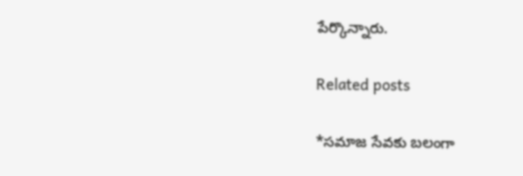పేర్కొన్నారు.

Related posts

*సమాజ సేవకు బలంగా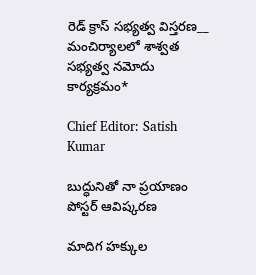రెడ్ క్రాస్ సభ్యత్వ విస్తరణ__ మంచిర్యాలలో శాశ్వత సభ్యత్వ నమోదు కార్యక్రమం*

Chief Editor: Satish Kumar

బుద్ధునితో నా ప్రయాణం పోస్టర్ ఆవిష్కరణ

మాదిగ హక్కుల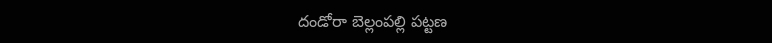దండోరా బెల్లంపల్లి పట్టణ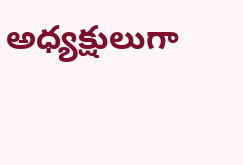అధ్యక్షులుగా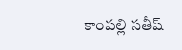కాంపల్లి సతీష్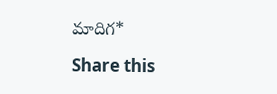మాదిగ*

Share this